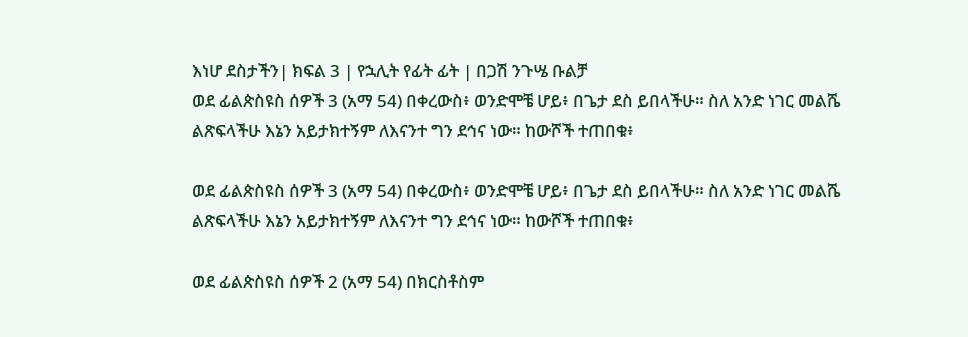እነሆ ደስታችን| ክፍል 3 | የኋሊት የፊት ፊት | በጋሽ ንጉሤ ቡልቻ
ወደ ፊልጵስዩስ ሰዎች 3 (አማ 54) በቀረውስ፥ ወንድሞቼ ሆይ፥ በጌታ ደስ ይበላችሁ። ስለ አንድ ነገር መልሼ ልጽፍላችሁ እኔን አይታክተኝም ለእናንተ ግን ደኅና ነው። ከውሾች ተጠበቁ፥

ወደ ፊልጵስዩስ ሰዎች 3 (አማ 54) በቀረውስ፥ ወንድሞቼ ሆይ፥ በጌታ ደስ ይበላችሁ። ስለ አንድ ነገር መልሼ ልጽፍላችሁ እኔን አይታክተኝም ለእናንተ ግን ደኅና ነው። ከውሾች ተጠበቁ፥

ወደ ፊልጵስዩስ ሰዎች 2 (አማ 54) በክርስቶስም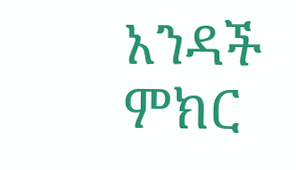አንዳች ምክር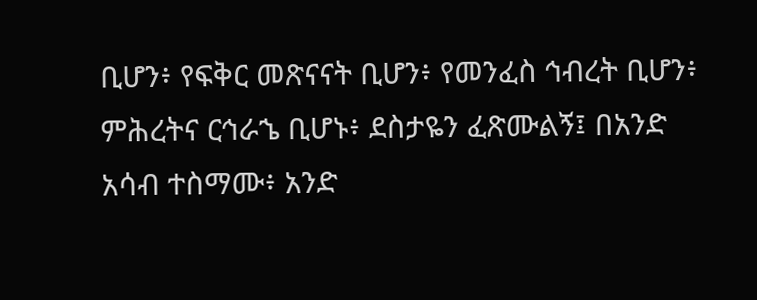ቢሆን፥ የፍቅር መጽናናት ቢሆን፥ የመንፈስ ኅብረት ቢሆን፥ ምሕረትና ርኅራኄ ቢሆኑ፥ ደስታዬን ፈጽሙልኝ፤ በአንድ አሳብ ተስማሙ፥ አንድ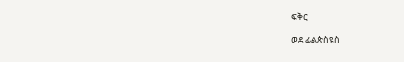ፍቅር

ወደ ፊልጵስዩስ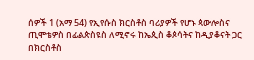ሰዎች 1 (አማ 54) የኢየሱስ ክርስቶስ ባሪያዎች የሆኑ ጳውሎስና ጢሞቴዎስ በፊልጵስዩስ ለሚኖሩ ከኤጲስ ቆጶሳትና ከዲያቆናት ጋር በክርስቶስ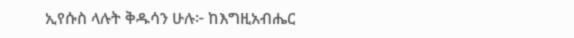ኢየሱስ ላሉት ቅዱሳን ሁሉ፦ ከእግዚአብሔር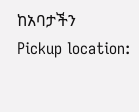ከአባታችን
Pickup location: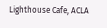Lighthouse Cafe, ACLA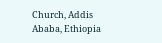Church, Addis Ababa, Ethiopia